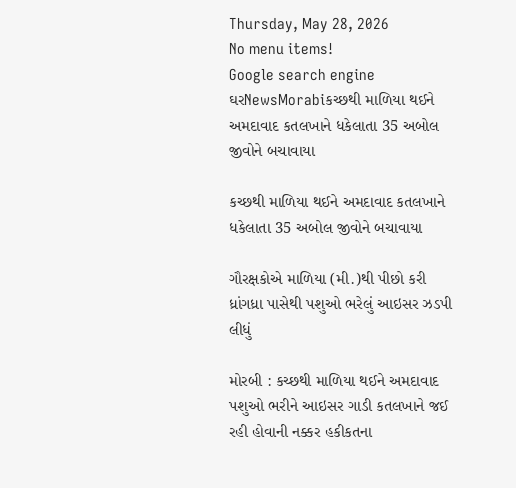Thursday, May 28, 2026
No menu items!
Google search engine
ઘરNewsMorabiકચ્છથી માળિયા થઈને અમદાવાદ કતલખાને ધકેલાતા 35 અબોલ જીવોને બચાવાયા

કચ્છથી માળિયા થઈને અમદાવાદ કતલખાને ધકેલાતા 35 અબોલ જીવોને બચાવાયા

ગૌરક્ષકોએ માળિયા (મી.)થી પીછો કરી ધ્રાંગધ્રા પાસેથી પશુઓ ભરેલું આઇસર ઝડપી લીધું

મોરબી : કચ્છથી માળિયા થઈને અમદાવાદ પશુઓ ભરીને આઇસર ગાડી કતલખાને જઈ રહી હોવાની નક્કર હકીકતના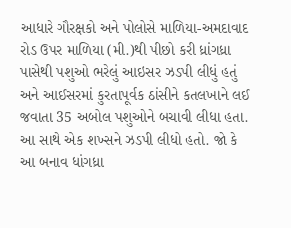આધારે ગૌરક્ષકો અને પોલોસે માળિયા-અમદાવાદ રોડ ઉપર માળિયા (મી.)થી પીછો કરી ધ્રાંગધ્રા પાસેથી પશુઓ ભરેલું આઇસર ઝડપી લીધું હતું અને આઈસરમાં કુરતાપૂર્વક ઠાંસીને કતલખાને લઈ જવાતા 35 અબોલ પશુઓને બચાવી લીધા હતા. આ સાથે એક શખ્સને ઝડપી લીધો હતો. જો કે આ બનાવ ધાંગધ્રા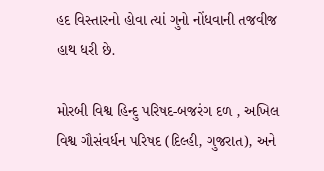હદ વિસ્તારનો હોવા ત્યાં ગુનો નોંધવાની તજવીજ હાથ ધરી છે.

મોરબી વિશ્વ હિન્દુ પરિષદ-બજરંગ દળ , અખિલ વિશ્વ ગૌસંવર્ધન પરિષદ (દિલ્હી, ગુજરાત), અને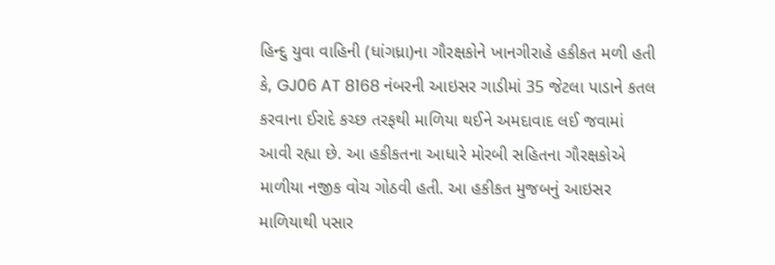હિન્દુ યુવા વાહિની (ધાંગધ્રા)ના ગૌરક્ષકોને ખાનગીરાહે હકીકત મળી હતી કે, GJ06 AT 8168 નંબરની આઇસર ગાડીમાં 35 જેટલા પાડાને કતલ કરવાના ઈરાદે કચ્છ તરફથી માળિયા થઈને અમદાવાદ લઈ જવામાં આવી રહ્યા છે. આ હકીકતના આધારે મોરબી સહિતના ગૌરક્ષકોએ માળીયા નજીક વોચ ગોઠવી હતી. આ હકીકત મુજબનું આઇસર માળિયાથી પસાર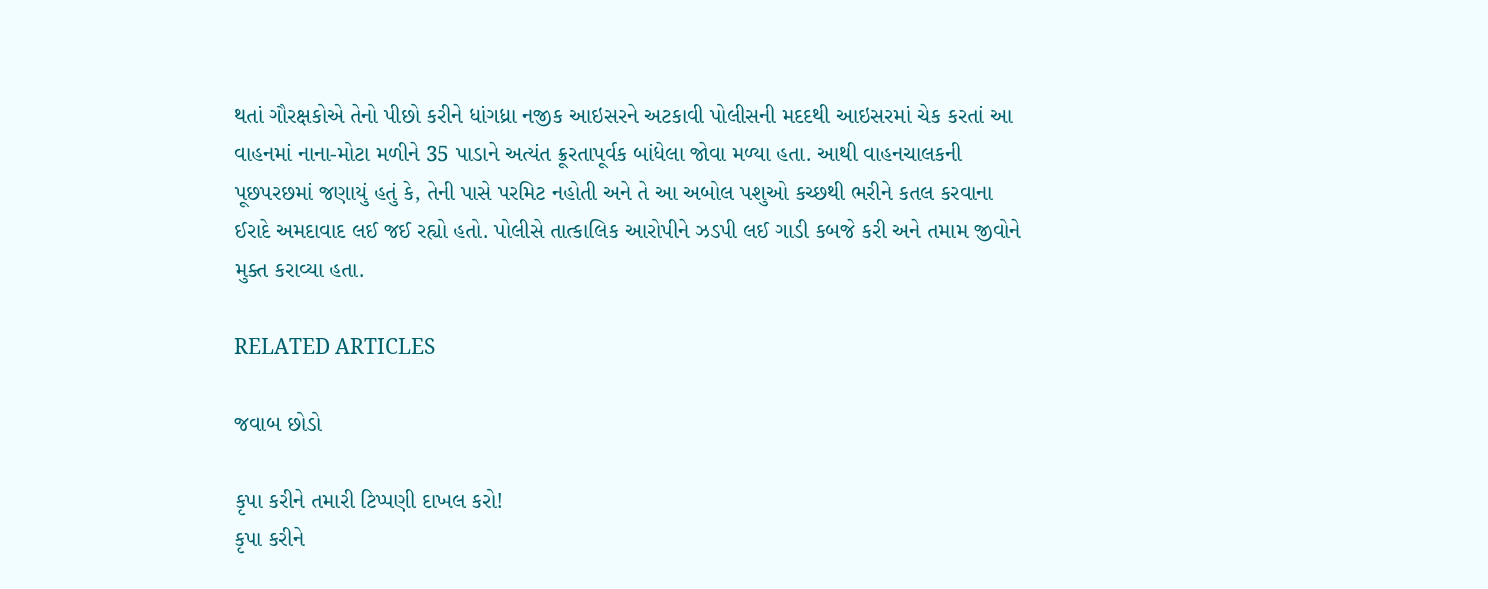થતાં ગૌરક્ષકોએ તેનો પીછો કરીને ધાંગધ્રા નજીક આઇસરને અટકાવી પોલીસની મદદથી આઇસરમાં ચેક કરતાં આ વાહનમાં નાના-મોટા મળીને 35 પાડાને અત્યંત ક્રૂરતાપૂર્વક બાંધેલા જોવા મળ્યા હતા. આથી વાહનચાલકની પૂછપરછમાં જણાયું હતું કે, તેની પાસે પરમિટ નહોતી અને તે આ અબોલ પશુઓ કચ્છથી ભરીને કતલ કરવાના ઈરાદે અમદાવાદ લઈ જઈ રહ્યો હતો. પોલીસે તાત્કાલિક આરોપીને ઝડપી લઈ ગાડી કબજે કરી અને તમામ જીવોને મુક્ત કરાવ્યા હતા.

RELATED ARTICLES

જવાબ છોડો

કૃપા કરીને તમારી ટિપ્પણી દાખલ કરો!
કૃપા કરીને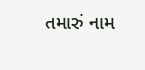તમારું નામ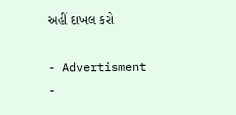અહીં દાખલ કરો

- Advertisment -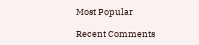Most Popular

Recent Comments